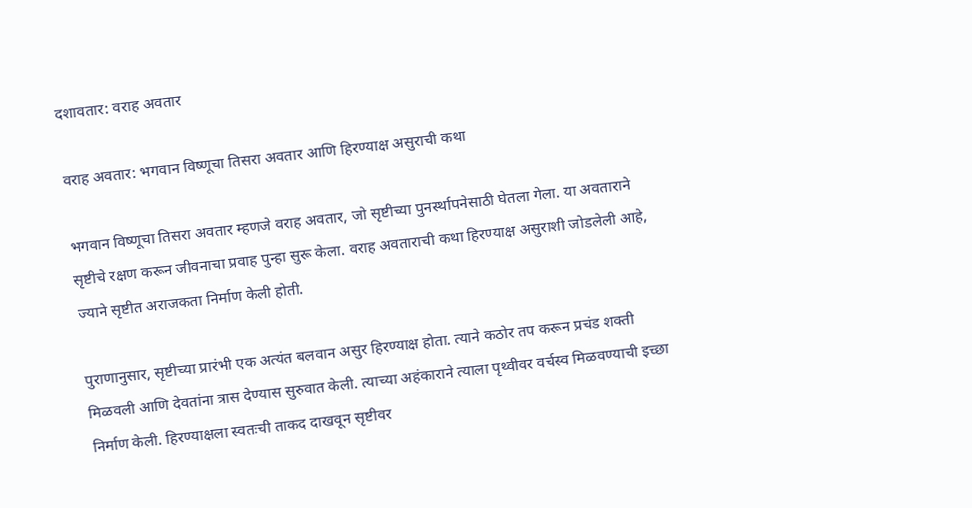दशावतार: वराह अवतार

वराह अवतार: भगवान विष्णूचा तिसरा अवतार आणि हिरण्याक्ष असुराची कथा

भगवान विष्णूचा तिसरा अवतार म्हणजे वराह अवतार, जो सृष्टीच्या पुनर्स्थापनेसाठी घेतला गेला. या अवताराने सृष्टीचे रक्षण करून जीवनाचा प्रवाह पुन्हा सुरू केला. वराह अवताराची कथा हिरण्याक्ष असुराशी जोडलेली आहे, ज्याने सृष्टीत अराजकता निर्माण केली होती.

पुराणानुसार, सृष्टीच्या प्रारंभी एक अत्यंत बलवान असुर हिरण्याक्ष होता. त्याने कठोर तप करून प्रचंड शक्ती मिळवली आणि देवतांना त्रास देण्यास सुरुवात केली. त्याच्या अहंकाराने त्याला पृथ्वीवर वर्चस्व मिळवण्याची इच्छा निर्माण केली. हिरण्याक्षला स्वतःची ताकद दाखवून सृष्टीवर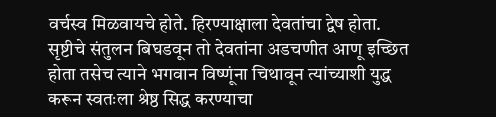वर्चस्व मिळवायचे होते. हिरण्याक्षाला देवतांचा द्वेष होता. सृष्टीचे संतुलन बिघडवून तो देवतांना अडचणीत आणू इच्छित होता तसेच त्याने भगवान विष्णूंना चिथावून त्यांच्याशी युद्ध करून स्वतःला श्रेष्ठ सिद्ध करण्याचा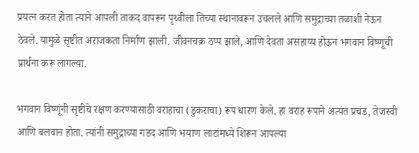प्रयत्न करत होता त्याने आपली ताकद वापरून पृथ्वीला तिच्या स्थानावरून उचलले आणि समुद्राच्या तळाशी नेऊन ठेवले. यामुळे सृष्टीत अराजकता निर्माण झाली. जीवनचक्र ठप्प झाले, आणि देवता असहाय्य होऊन भगवान विष्णूची प्रार्थना करू लागल्या.

भगवान विष्णूंनी सृष्टीचे रक्षण करण्यासाठी वराहाचा (डुकराचा) रूप धारण केले. हा वराह रूपाने अत्यंत प्रचंड, तेजस्वी आणि बलवान होता. त्यांनी समुद्राच्या गडद आणि भयाण लाटांमध्ये शिरून आपल्या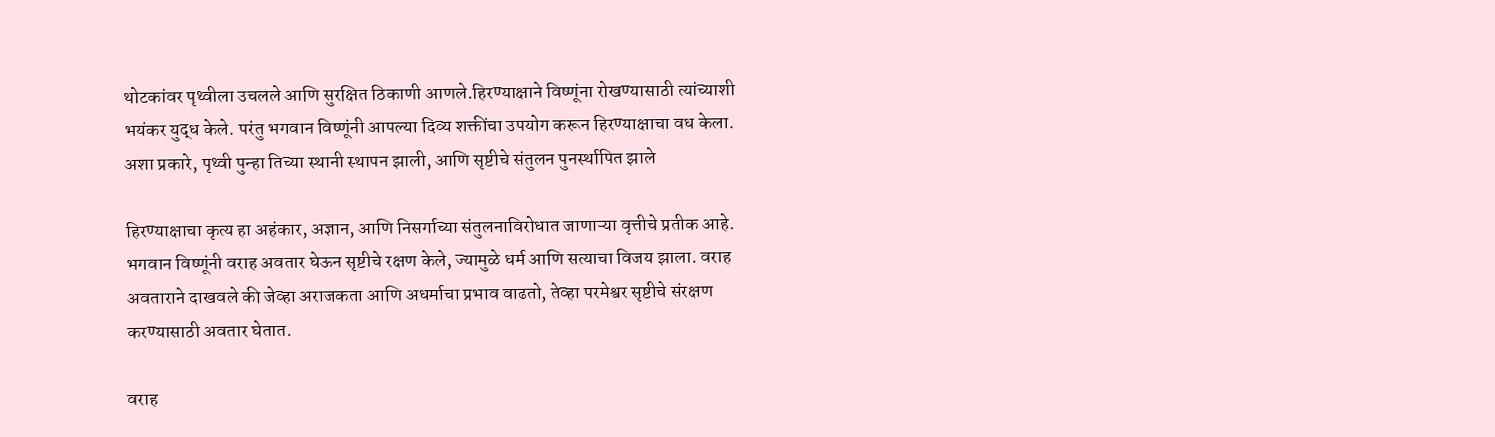थोटकांवर पृथ्वीला उचलले आणि सुरक्षित ठिकाणी आणले.हिरण्याक्षाने विष्णूंना रोखण्यासाठी त्यांच्याशी भयंकर युद्ध केले. परंतु भगवान विष्णूंनी आपल्या दिव्य शक्तींचा उपयोग करून हिरण्याक्षाचा वध केला. अशा प्रकारे, पृथ्वी पुन्हा तिच्या स्थानी स्थापन झाली, आणि सृष्टीचे संतुलन पुनर्स्थापित झाले

हिरण्याक्षाचा कृत्य हा अहंकार, अज्ञान, आणि निसर्गाच्या संतुलनाविरोधात जाणाऱ्या वृत्तीचे प्रतीक आहे. भगवान विष्णूंनी वराह अवतार घेऊन सृष्टीचे रक्षण केले, ज्यामुळे धर्म आणि सत्याचा विजय झाला. वराह अवताराने दाखवले की जेव्हा अराजकता आणि अधर्माचा प्रभाव वाढतो, तेव्हा परमेश्वर सृष्टीचे संरक्षण करण्यासाठी अवतार घेतात.

वराह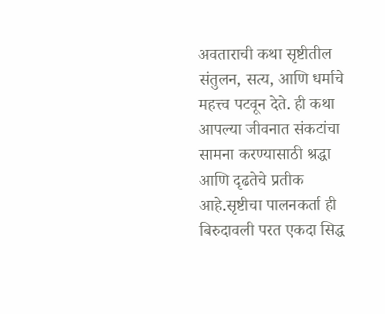अवताराची कथा सृष्टीतील संतुलन, सत्य, आणि धर्माचे महत्त्व पटवून देते. ही कथा आपल्या जीवनात संकटांचा सामना करण्यासाठी श्रद्धा आणि दृढतेचे प्रतीक आहे.सृष्टीचा पालनकर्ता ही बिरुदावली परत एकदा सिद्ध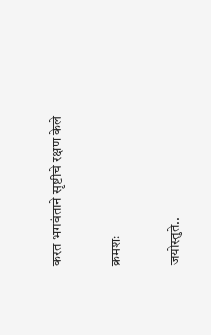करत भगवंताने सृष्टीचे रक्षण केले

क्रमशः

जयोस्तुते..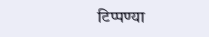टिप्पण्या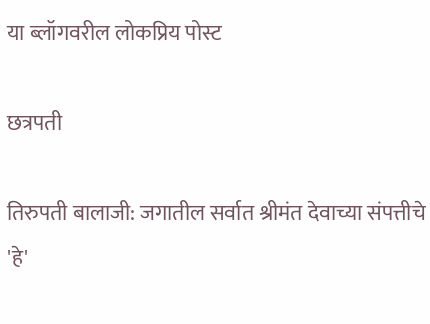या ब्लॉगवरील लोकप्रिय पोस्ट

छत्रपती

तिरुपती बालाजी: जगातील सर्वात श्रीमंत देवाच्या संपत्तीचे 'हे'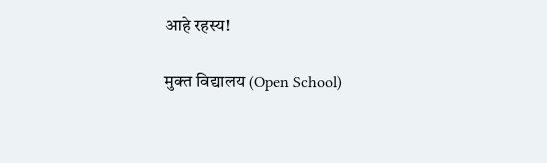आहे रहस्य!

मुक्त विद्यालय (Open School)